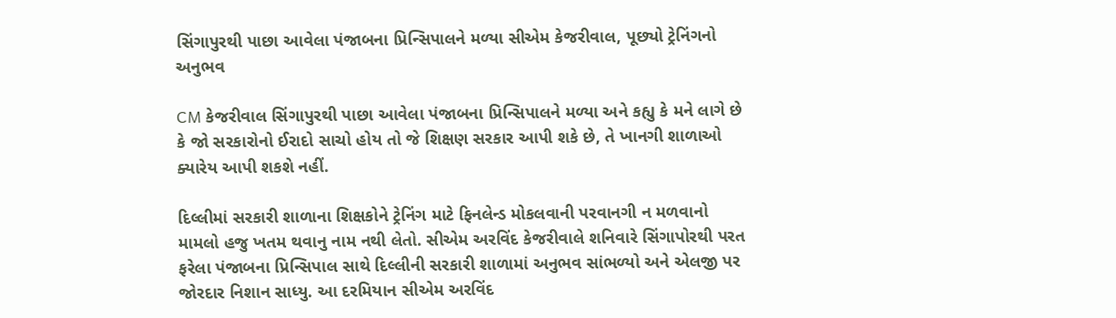સિંગાપુરથી પાછા આવેલા પંજાબના પ્રિન્સિપાલને મળ્યા સીએમ કેજરીવાલ, પૂછ્યો ટ્રેનિંગનો અનુભવ

CM કેજરીવાલ સિંગાપુરથી પાછા આવેલા પંજાબના પ્રિન્સિપાલને મળ્યા અને કહ્યુ કે મને લાગે છે કે જો સરકારોનો ઈરાદો સાચો હોય તો જે શિક્ષણ સરકાર આપી શકે છે, તે ખાનગી શાળાઓ ક્યારેય આપી શકશે નહીં.

દિલ્લીમાં સરકારી શાળાના શિક્ષકોને ટ્રેનિંગ માટે ફિનલેન્ડ મોકલવાની પરવાનગી ન મળવાનો મામલો હજુ ખતમ થવાનુ નામ નથી લેતો. સીએમ અરવિંદ કેજરીવાલે શનિવારે સિંગાપોરથી પરત ફરેલા પંજાબના પ્રિન્સિપાલ સાથે દિલ્લીની સરકારી શાળામાં અનુભવ સાંભળ્યો અને એલજી પર જોરદાર નિશાન સાધ્યુ. આ દરમિયાન સીએમ અરવિંદ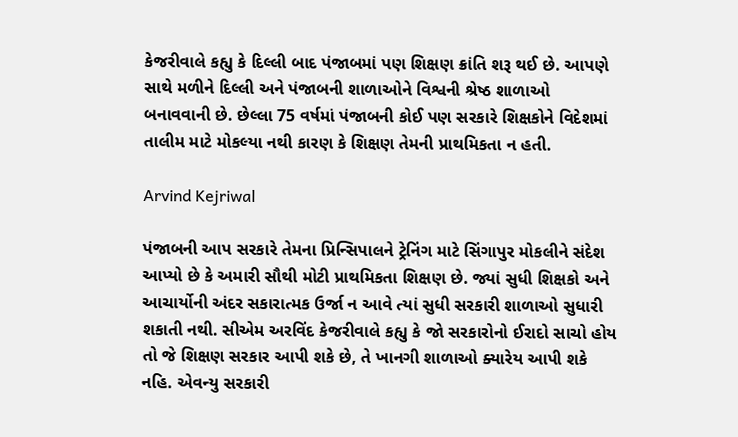કેજરીવાલે કહ્યુ કે દિલ્લી બાદ પંજાબમાં પણ શિક્ષણ ક્રાંતિ શરૂ થઈ છે. આપણે સાથે મળીને દિલ્લી અને પંજાબની શાળાઓને વિશ્વની શ્રેષ્ઠ શાળાઓ બનાવવાની છે. છેલ્લા 75 વર્ષમાં પંજાબની કોઈ પણ સરકારે શિક્ષકોને વિદેશમાં તાલીમ માટે મોકલ્યા નથી કારણ કે શિક્ષણ તેમની પ્રાથમિકતા ન હતી.

Arvind Kejriwal

પંજાબની આપ સરકારે તેમના પ્રિન્સિપાલને ટ્રેનિંગ માટે સિંગાપુર મોકલીને સંદેશ આપ્યો છે કે અમારી સૌથી મોટી પ્રાથમિકતા શિક્ષણ છે. જ્યાં સુધી શિક્ષકો અને આચાર્યોની અંદર સકારાત્મક ઉર્જા ન આવે ત્યાં સુધી સરકારી શાળાઓ સુધારી શકાતી નથી. સીએમ અરવિંદ કેજરીવાલે કહ્યુ કે જો સરકારોનો ઈરાદો સાચો હોય તો જે શિક્ષણ સરકાર આપી શકે છે, તે ખાનગી શાળાઓ ક્યારેય આપી શકે નહિ. એવન્યુ સરકારી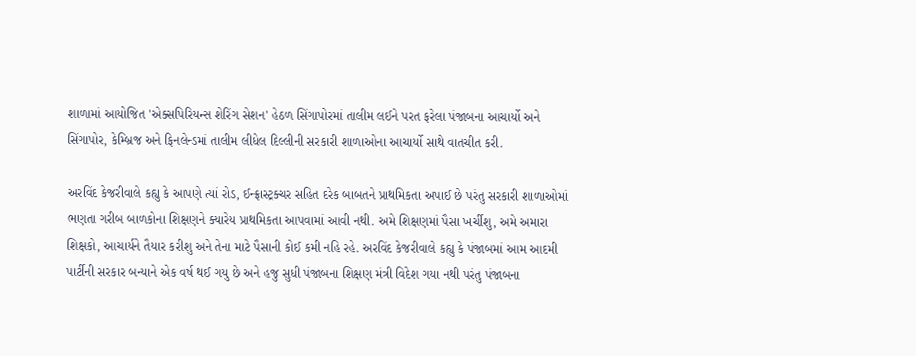શાળામાં આયોજિત 'એક્સપિરિયન્સ શેરિંગ સેશન' હેઠળ સિંગાપોરમાં તાલીમ લઈને પરત ફરેલા પંજાબના આચાર્યો અને સિંગાપોર, કેમ્બ્રિજ અને ફિનલેન્ડમાં તાલીમ લીધેલ દિલ્લીની સરકારી શાળાઓના આચાર્યો સાથે વાતચીત કરી.

અરવિંદ કેજરીવાલે કહ્યુ કે આપણે ત્યાં રોડ, ઈન્ફ્રાસ્ટ્રક્ચર સહિત દરેક બાબતને પ્રાથમિકતા અપાઈ છે પરંતુ સરકારી શાળાઓમાં ભણતા ગરીબ બાળકોના શિક્ષણને ક્યારેય પ્રાથમિકતા આપવામાં આવી નથી. અમે શિક્ષણમાં પૈસા ખર્ચીશુ, અમે અમારા શિક્ષકો, આચાર્યને તૈયાર કરીશુ અને તેના માટે પૈસાની કોઈ કમી નહિ રહે. અરવિંદ કેજરીવાલે કહ્યુ કે પંજાબમાં આમ આદમી પાર્ટીની સરકાર બન્યાને એક વર્ષ થઈ ગયુ છે અને હજુ સુધી પંજાબના શિક્ષણ મંત્રી વિદેશ ગયા નથી પરંતુ પંજાબના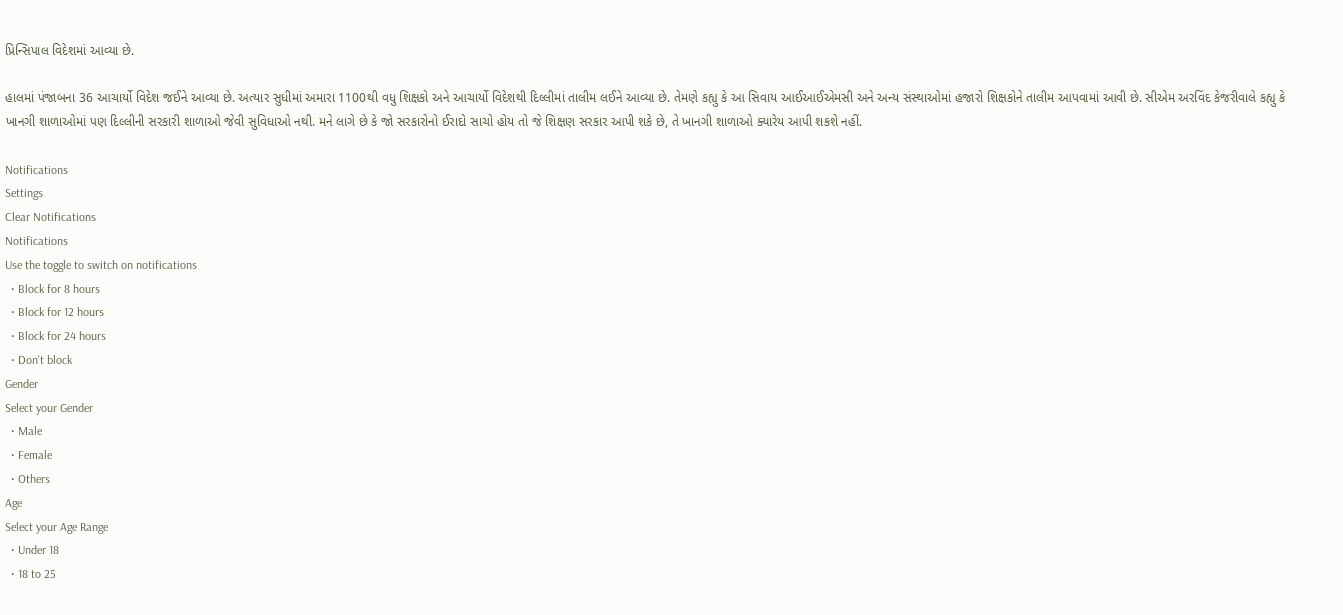પ્રિન્સિપાલ વિદેશમાં આવ્યા છે.

હાલમાં પંજાબના 36 આચાર્યો વિદેશ જઈને આવ્યા છે. અત્યાર સુધીમાં અમારા 1100થી વધુ શિક્ષકો અને આચાર્યો વિદેશથી દિલ્લીમાં તાલીમ લઈને આવ્યા છે. તેમણે કહ્યુ કે આ સિવાય આઈઆઈએમસી અને અન્ય સંસ્થાઓમાં હજારો શિક્ષકોને તાલીમ આપવામાં આવી છે. સીએમ અરવિંદ કેજરીવાલે કહ્યુ કે ખાનગી શાળાઓમાં પણ દિલ્લીની સરકારી શાળાઓ જેવી સુવિધાઓ નથી. મને લાગે છે કે જો સરકારોનો ઈરાદો સાચો હોય તો જે શિક્ષણ સરકાર આપી શકે છે, તે ખાનગી શાળાઓ ક્યારેય આપી શકશે નહીં.

Notifications
Settings
Clear Notifications
Notifications
Use the toggle to switch on notifications
  • Block for 8 hours
  • Block for 12 hours
  • Block for 24 hours
  • Don't block
Gender
Select your Gender
  • Male
  • Female
  • Others
Age
Select your Age Range
  • Under 18
  • 18 to 25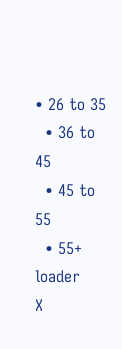• 26 to 35
  • 36 to 45
  • 45 to 55
  • 55+
loader
X